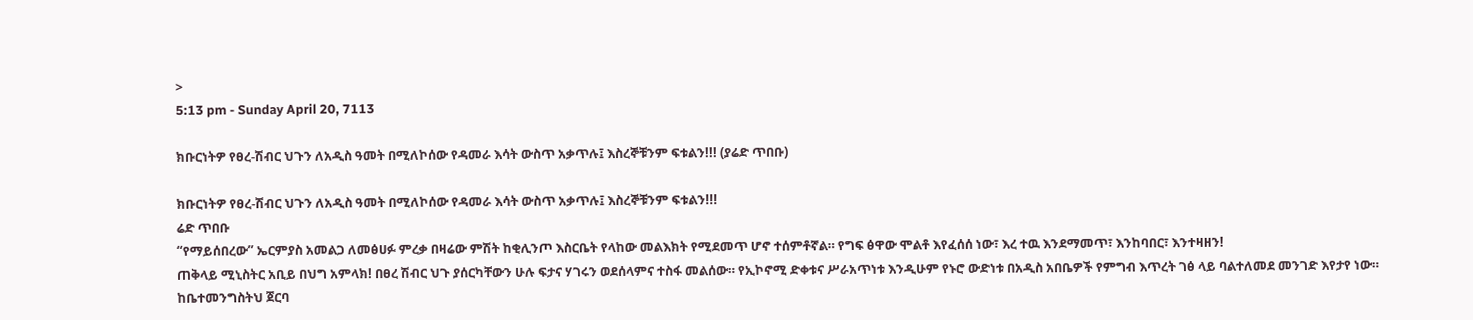>
5:13 pm - Sunday April 20, 7113

ክቡርነትዎ የፀረ-ሽብር ህጉን ለአዲስ ዓመት በሚለኮሰው የዳመራ እሳት ውስጥ አቃጥሉ፤ እስረኞቹንም ፍቱልን!!! (ያሬድ ጥበቡ)

ክቡርነትዎ የፀረ-ሽብር ህጉን ለአዲስ ዓመት በሚለኮሰው የዳመራ እሳት ውስጥ አቃጥሉ፤ እስረኞቹንም ፍቱልን!!!
ሬድ ጥበቡ
“የማይሰበረው” ኤርምያስ አመልጋ ለመፅሀፉ ምረቃ በዛሬው ምሽት ከቂሊንጦ እስርቤት የላከው መልእክት የሚደመጥ ሆኖ ተሰምቶኛል። የግፍ ፅዋው ሞልቶ እየፈሰሰ ነው፣ እረ ተዉ እንደማመጥ፣ እንከባበር፣ እንተዛዘን!
ጠቅላይ ሚኒስትር አቢይ በህግ አምላክ! በፀረ ሽብር ህጉ ያሰርካቸውን ሁሉ ፍታና ሃገሩን ወደሰላምና ተስፋ መልሰው። የኢኮኖሚ ድቀቱና ሥራአጥነቱ እንዲሁም የኑሮ ውድነቱ በአዲስ አበቤዎች የምግብ እጥረት ገፅ ላይ ባልተለመደ መንገድ እየታየ ነው። ከቤተመንግስትህ ጀርባ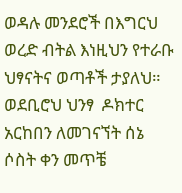ወዳሉ መንደሮች በእግርህ ወረድ ብትል እነዚህን የተራቡ ህፃናትና ወጣቶች ታያለህ። ወደቢሮህ ህንፃ  ዶክተር አርከበን ለመገናኘት ሰኔ ሶስት ቀን መጥቼ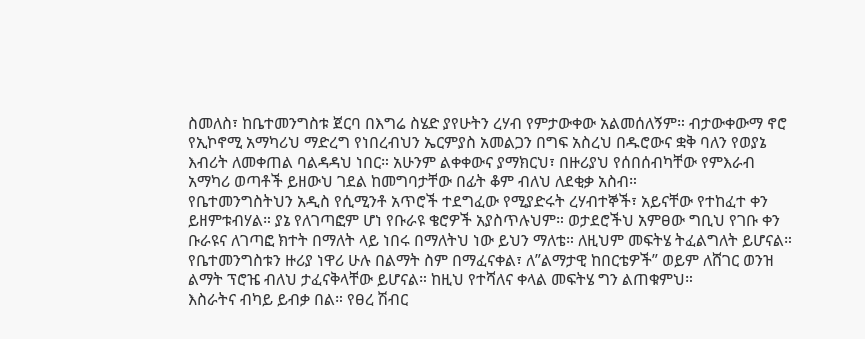ስመለስ፣ ከቤተመንግስቱ ጀርባ በእግሬ ስሄድ ያየሁትን ረሃብ የምታውቀው አልመሰለኝም። ብታውቀውማ ኖሮ የኢኮኖሚ አማካሪህ ማድረግ የነበረብህን ኤርምያስ አመልጋን በግፍ አስረህ በዱሮውና ቋቅ ባለን የወያኔ እብሪት ለመቀጠል ባልዳዳህ ነበር። አሁንም ልቀቀውና ያማክርህ፣ በዙሪያህ የሰበሰብካቸው የምእራብ አማካሪ ወጣቶች ይዘውህ ገደል ከመግባታቸው በፊት ቆም ብለህ ለደቂቃ አስብ።
የቤተመንግስትህን አዲስ የሲሚንቶ አጥሮች ተደግፈው የሚያድሩት ረሃብተኞች፣ አይናቸው የተከፈተ ቀን ይዘምቱብሃል። ያኔ የለገጣፎም ሆነ የቡራዩ ቄሮዎች አያስጥሉህም። ወታደሮችህ አምፀው ግቢህ የገቡ ቀን ቡራዩና ለገጣፎ ክተት በማለት ላይ ነበሩ በማለትህ ነው ይህን ማለቴ። ለዚህም መፍትሄ ትፈልግለት ይሆናል። የቤተመንግስቱን ዙሪያ ነዋሪ ሁሉ በልማት ስም በማፈናቀል፣ ለ”ልማታዊ ከበርቴዎች” ወይም ለሸገር ወንዝ ልማት ፕሮዤ ብለህ ታፈናቅላቸው ይሆናል። ከዚህ የተሻለና ቀላል መፍትሄ ግን ልጠቁምህ።
እስራትና ብካይ ይብቃ በል። የፀረ ሽብር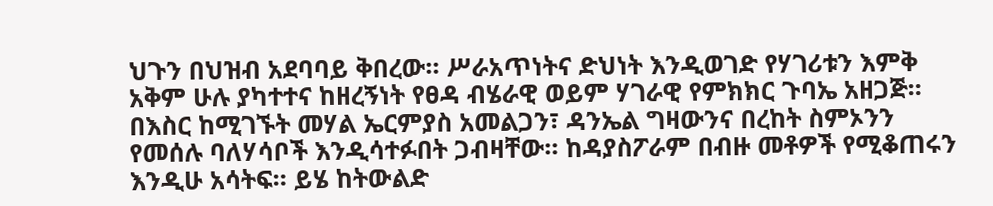ህጉን በህዝብ አደባባይ ቅበረው። ሥራአጥነትና ድህነት እንዲወገድ የሃገሪቱን እምቅ አቅም ሁሉ ያካተተና ከዘረኝነት የፀዳ ብሄራዊ ወይም ሃገራዊ የምክክር ጉባኤ አዘጋጅ። በእስር ከሚገኙት መሃል ኤርምያስ አመልጋን፣ ዳንኤል ግዛውንና በረከት ስምኦንን የመሰሉ ባለሃሳቦች እንዲሳተፉበት ጋብዛቸው። ከዳያስፖራም በብዙ መቶዎች የሚቆጠሩን እንዲሁ አሳትፍ። ይሄ ከትውልድ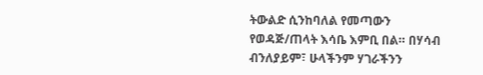ትውልድ ሲንከባለል የመጣውን የወዳጅ/ጠላት እሳቤ እምቢ በል። በሃሳብ ብንለያይም፣ ሁላችንም ሃገራችንን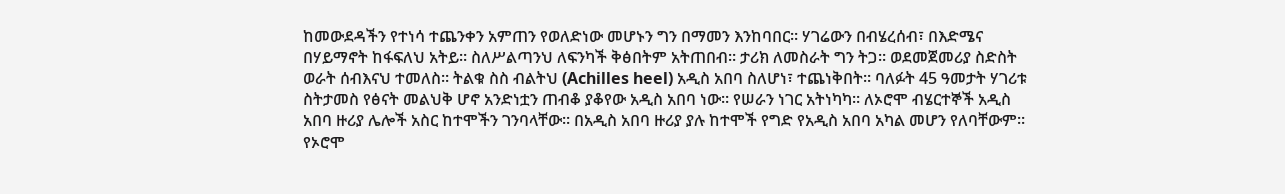ከመውደዳችን የተነሳ ተጨንቀን አምጠን የወለድነው መሆኑን ግን በማመን እንከባበር። ሃገሬውን በብሄረሰብ፣ በእድሜና በሃይማኖት ከፋፍለህ አትይ። ስለሥልጣንህ ለፍንካች ቅፅበትም አትጠበብ። ታሪክ ለመስራት ግን ትጋ። ወደመጀመሪያ ስድስት ወራት ሰብእናህ ተመለስ። ትልቁ ስስ ብልትህ (Achilles heel) አዲስ አበባ ስለሆነ፣ ተጨነቅበት። ባለፉት 45 ዓመታት ሃገሪቱ ስትታመስ የፅናት መልህቅ ሆኖ አንድነቷን ጠብቆ ያቆየው አዲስ አበባ ነው። የሠራን ነገር አትነካካ። ለኦሮሞ ብሄርተኞች አዲስ አበባ ዙሪያ ሌሎች አስር ከተሞችን ገንባላቸው። በአዲስ አበባ ዙሪያ ያሉ ከተሞች የግድ የአዲስ አበባ አካል መሆን የለባቸውም። የኦሮሞ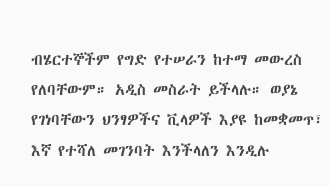ብሄርተኞችም የግድ የተሠራን ከተማ መውረስ የለባቸውም። አዲስ መስራት ይችላሉ። ወያኔ የገነባቸውን ህንፃዎችና ቪላዎች እያዩ ከመቋመጥ፣ እኛ የተሻለ መገንባት እንችላለን እንዲሉ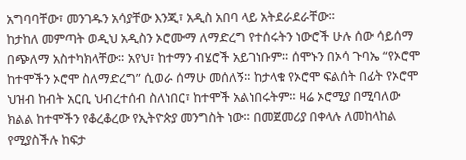አግባባቸው፣ መንገዱን አሳያቸው እንጂ፣ አዲስ አበባ ላይ አትደራደራቸው።
ከታከለ መምጣት ወዲህ አዲስን ኦሮሙማ ለማድረግ የተሰሩትን ነውሮች ሁሉ ሰው ሳይሰማ በጭለማ አስተካክላቸው። አየህ፣ ከተማን ብሄሮች አይገነቡም። ሰሞኑን በኦሳ ጉባኤ “የኦሮሞ ከተሞችን ኦሮሞ ስለማድረግ” ሲወራ ሰማሁ መሰለኝ። ከታላቁ የኦሮሞ ፍልሰት በፊት የኦሮሞ ህዝብ ከብት አርቢ ህብረተሰብ ስለነበር፣ ከተሞች አልነበሩትም። ዛሬ ኦሮሚያ በሚባለው ክልል ከተሞችን የቆረቆረው የኢትዮጵያ መንግስት ነው። በመጀመሪያ በቀላሉ ለመከላከል የሚያስችሉ ከፍታ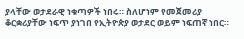ያላቸው ወታደራዊ ነቁጣዎች ነበሩ። ስለሆነም የመጀመሪያ ቆርቋሪያቸው ነፍጥ ያነገበ የኢትዮጵያ ወታደር ወይም ነፍጠኛ ነበር።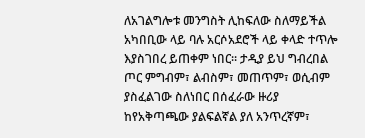ለአገልግሎቱ መንግስት ሊከፍለው ስለማይችል አካበቢው ላይ ባሉ አርሶአደሮች ላይ ቀላድ ተጥሎ እያስገበረ ይጠቀም ነበር። ታዲያ ይህ ግብረበል ጦር ምግብም፣ ልብስም፣ መጠጥም፣ ወሲብም ያስፈልገው ስለነበር በሰፈራው ዙሪያ ከየአቅጣጫው ያልፍልኛል ያለ አንጥረኛም፣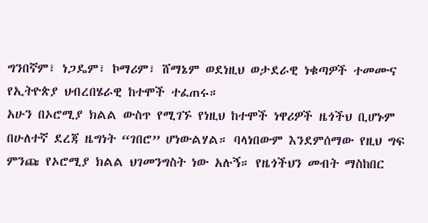ግንበኛም፣ ነጋዴም፣ ኮማሪም፣ ሸማኔም ወደነዚህ ወታደራዊ ነቁጣዎች ተመሙና የኢትዮጵያ ህብረበሄራዊ ከተሞች ተፈጠሩ።
አሁን በኦሮሚያ ክልል ውስጥ የሚገኙ የነዚህ ከተሞች ነዋሪዎች ዜጎችህ ቢሆኑም በሁለተኛ ደረጃ ዜግነት “ገበሮ” ሆነውልሃል። ባላነበውም እንደምሰማው የዚህ ግፍ ምንጩ የኦሮሚያ ክልል ህገመንግስት ነው አሉኝ። የዜጎችህን መብት ማስከበር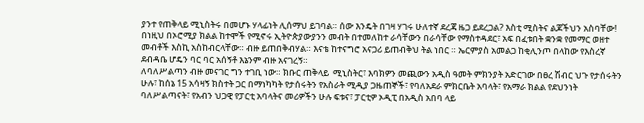ያንተ የጠቅላይ ሚኒስትሩ በመሆኑ ሃላፊነት ሊሰማህ ይገባል። ሰው እንዴት በገዛ ሃገሩ ሁለተኛ ደረጃ ዜጋ ይደረጋል? እስቲ ሚስትና ልጆችህን አስባቸው! በነዚህ በኦሮሚያ ክልል ከተሞች የሚኖሩ ኢትዮጵያውያንን መብት በተመለከተ ራሳቸውን በራሳቸው የማስተዳደር፣ አፍ በፈቱበት ቋንቋ የመማር ወዘተ መብቶች እስኪ አስከብርላቸው። ብዙ ይጠበቅብሃል። እናቴ ከተናግሮ አናጋሪ ይጠብቅህ ትል ነበር ። ኤርምያስ አመልጋ ከቂሊንጦ በላከው የእስረኛ ደብዳቤ ሆዴን ባር ባር አሰኝቶ እኔንም ብዙ አናገረኝ።
ለባለሥልጣን ብዙ መናገር ግን ተገቢ ነው። ክቡር ጠቅላይ  ሚኒስትር፣ እባክዎን መጪውን አዲስ ዓመት ምክንያት አድርገው በፀረ ሽብር ህጉ የታሰሩትን ሁሉ፣ ከሰኔ 15 አሳዛኝ ክስተት ጋር በማነካካት የታሰሩትን የአስራት ሚዲያ ጋዜጠኞች፣ የባለአደራ ምክርቤት አባላት፣ የአማራ ክልል የደህንነት ባለሥልጣናት፣ የአብን ህጋዊ የፓርቲ አባላትና መሪዎችን ሁሉ ፍቱና፣ ፓርቲዎ ኦዲፒ በአዲስ አበባ ላይ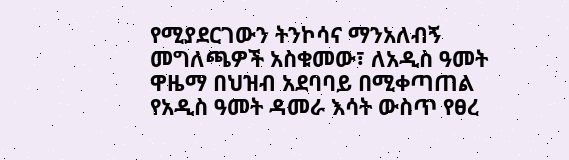የሚያደርገውን ትንኮሳና ማንአለብኝ መግለጫዎች አስቁመው፣ ለአዲስ ዓመት ዋዜማ በህዝብ አደባባይ በሚቀጣጠል የአዲስ ዓመት ዳመራ እሳት ውስጥ የፀረ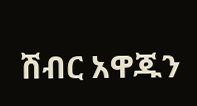ሽብር አዋጁን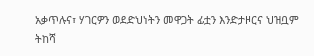አቃጥሉና፣ ሃገርዎን ወደድህነትን መዋጋት ፊቷን እንድታዞርና ህዝቧም ትከሻ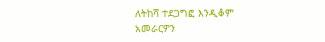ለትከሻ ተደጋግፎ እንዲቆም አመራርዎን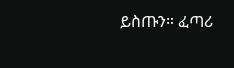ይስጡን። ፈጣሪ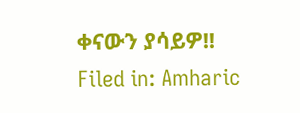ቀናውን ያሳይዎ!!
Filed in: Amharic